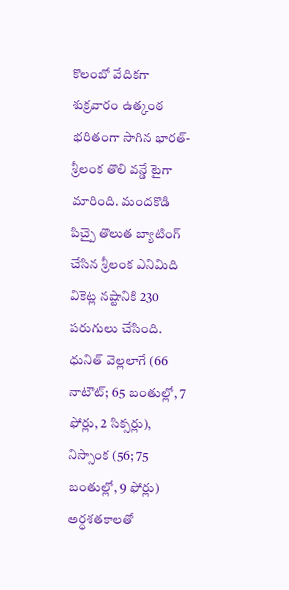కొలంబో వేదికగా శుక్రవారం ఉత్కంఠ భరితంగా సాగిన భారత్- శ్రీలంక తొలి వన్డే టైగా మారింది. మందకొడి పిచ్పై తొలుత బ్యాటింగ్ చేసిన శ్రీలంక ఎనిమిది వికెట్ల నష్టానికి 230 పరుగులు చేసింది. ధునిత్ వెల్లలాగే (66 నాటౌట్; 65 బంతుల్లో, 7 ఫోర్లు, 2 సిక్సర్లు), నిస్సాంక (56; 75 బంతుల్లో, 9 ఫోర్లు) అర్ధశతకాలతో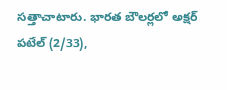సత్తాచాటారు. భారత బౌలర్లలో అక్షర్ పటేల్ (2/33),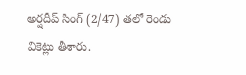అర్షదీప్ సింగ్ (2/47) తలో రెండు వికెట్లు తీశారు.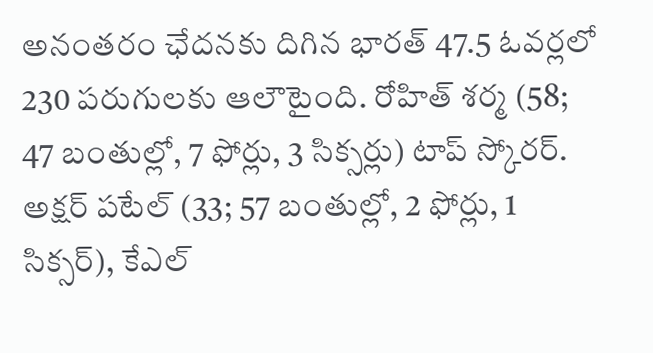అనంతరం ఛేదనకు దిగిన భారత్ 47.5 ఓవర్లలో 230 పరుగులకు ఆలౌటైంది. రోహిత్ శర్మ (58; 47 బంతుల్లో, 7 ఫోర్లు, 3 సిక్సర్లు) టాప్ స్కోరర్. అక్షర్ పటేల్ (33; 57 బంతుల్లో, 2 ఫోర్లు, 1 సిక్సర్), కేఎల్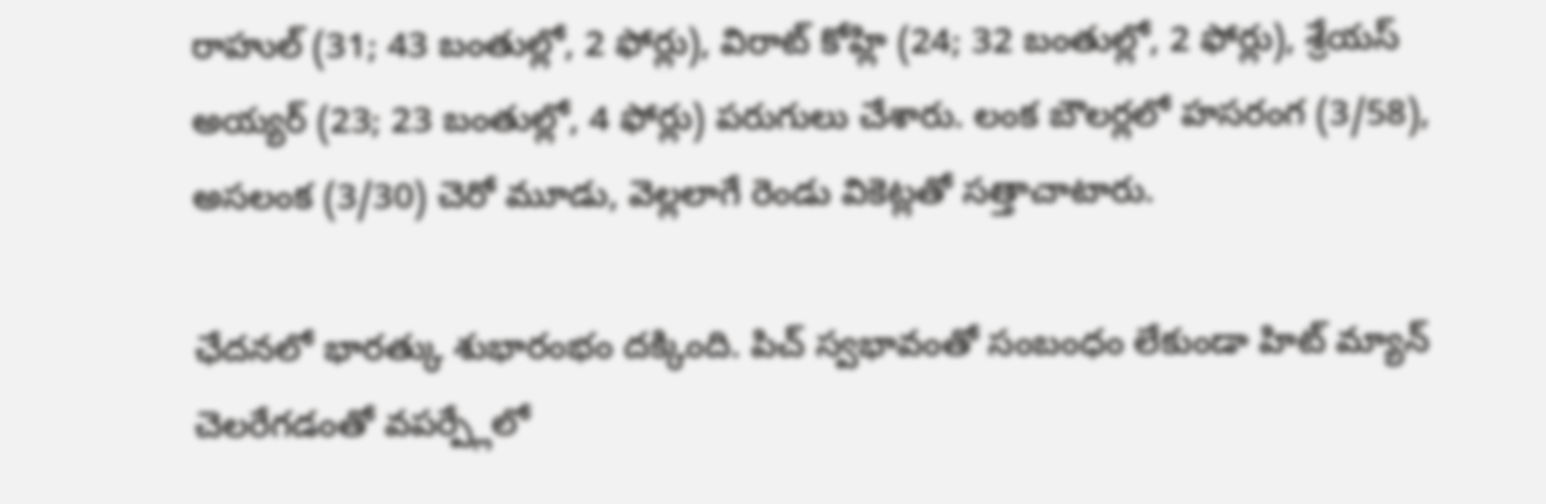రాహుల్ (31; 43 బంతుల్లో, 2 ఫోర్లు), విరాట్ కోహ్లి (24; 32 బంతుల్లో, 2 ఫోర్లు), శ్రేయస్ అయ్యర్ (23; 23 బంతుల్లో, 4 ఫోర్లు) పరుగులు చేశారు. లంక బౌలర్లలో హసరంగ (3/58), అసలంక (3/30) చెరో మూడు, వెల్లలాగే రెండు వికెట్లతో సత్తాచాటారు.

ఛేదనలో భారత్కు శుభారంభం దక్కింది. పిచ్ స్వభావంతో సంబంధం లేకుండా హిట్ మ్యాన్ చెలరేగడంతో వపర్ప్లేలో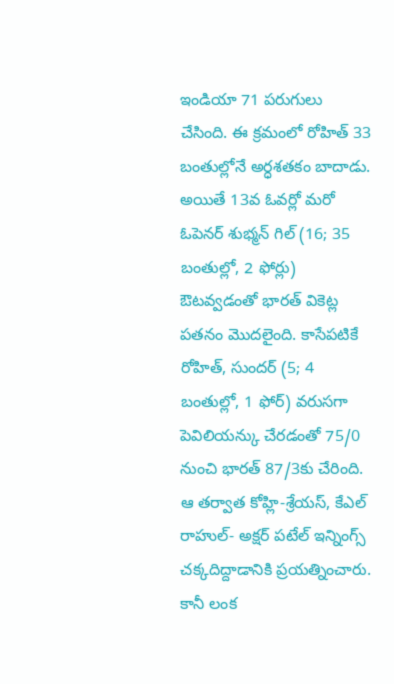ఇండియా 71 పరుగులు చేసింది. ఈ క్రమంలో రోహిత్ 33 బంతుల్లోనే అర్ధశతకం బాదాడు. అయితే 13వ ఓవర్లో మరో ఓపెనర్ శుభ్మన్ గిల్ (16; 35 బంతుల్లో, 2 ఫోర్లు) ఔటవ్వడంతో భారత్ వికెట్ల పతనం మొదలైంది. కాసేపటికే రోహిత్, సుందర్ (5; 4 బంతుల్లో, 1 ఫోర్) వరుసగా పెవిలియన్కు చేరడంతో 75/0 నుంచి భారత్ 87/3కు చేరింది.
ఆ తర్వాత కోహ్లి-శ్రేయస్, కేఎల్ రాహుల్- అక్షర్ పటేల్ ఇన్నింగ్స్ చక్కదిద్దాడానికి ప్రయత్నించారు. కానీ లంక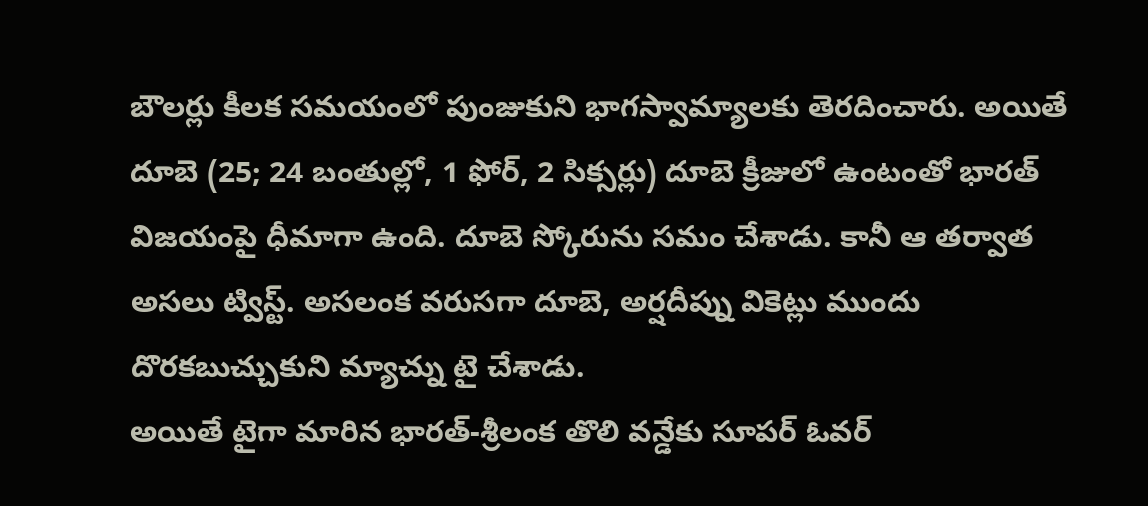బౌలర్లు కీలక సమయంలో పుంజుకుని భాగస్వామ్యాలకు తెరదించారు. అయితే దూబె (25; 24 బంతుల్లో, 1 ఫోర్, 2 సిక్సర్లు) దూబె క్రీజులో ఉంటంతో భారత్ విజయంపై ధీమాగా ఉంది. దూబె స్కోరును సమం చేశాడు. కానీ ఆ తర్వాత అసలు ట్విస్ట్. అసలంక వరుసగా దూబె, అర్షదీప్ను వికెట్లు ముందు దొరకబుచ్చుకుని మ్యాచ్ను టై చేశాడు.
అయితే టైగా మారిన భారత్-శ్రీలంక తొలి వన్డేకు సూపర్ ఓవర్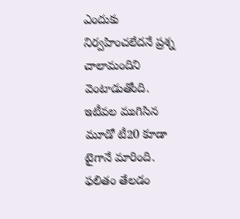ఎందుకు నిర్వహించలేదనే ప్రశ్న చాలామందిని వెంటాడుతోంది. ఇటీవల ముగిసిన మూడో టీ20 కూడా టైగానే మారింది. ఫలితం తేలడం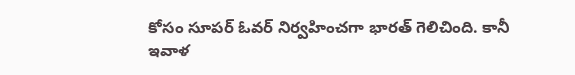కోసం సూపర్ ఓవర్ నిర్వహించగా భారత్ గెలిచింది. కానీ ఇవాళ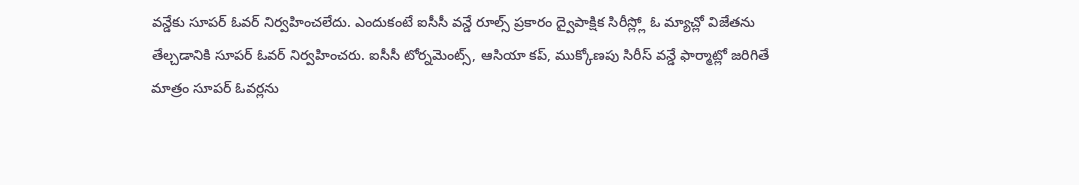వన్డేకు సూపర్ ఓవర్ నిర్వహించలేదు. ఎందుకంటే ఐసీసీ వన్డే రూల్స్ ప్రకారం ద్వైపాక్షిక సిరీస్ల్లో ఓ మ్యాచ్లో విజేతను తేల్చడానికి సూపర్ ఓవర్ నిర్వహించరు. ఐసీసీ టోర్నమెంట్స్, ఆసియా కప్, ముక్కోణపు సిరీస్ వన్డే ఫార్మాట్లో జరిగితే మాత్రం సూపర్ ఓవర్లను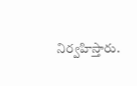నిర్వహిస్తారు.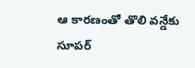ఆ కారణంతో తొలి వన్డేకు సూపర్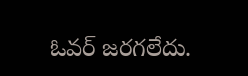ఓవర్ జరగలేదు.